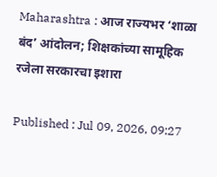Maharashtra : आज राज्यभर ‘शाळा बंद’ आंदोलन; शिक्षकांच्या सामूहिक रजेला सरकारचा इशारा

Published : Jul 09, 2026, 09:27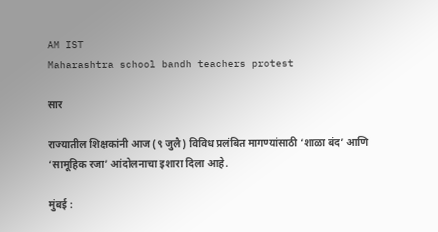AM IST
Maharashtra school bandh teachers protest

सार

राज्यातील शिक्षकांनी आज (९ जुलै) विविध प्रलंबित मागण्यांसाठी ‘शाळा बंद’ आणि ‘सामूहिक रजा’ आंदोलनाचा इशारा दिला आहे.

मुंबई :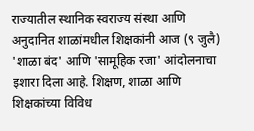राज्यातील स्थानिक स्वराज्य संस्था आणि अनुदानित शाळांमधील शिक्षकांनी आज (९ जुलै) 'शाळा बंद' आणि 'सामूहिक रजा' आंदोलनाचा इशारा दिला आहे. शिक्षण, शाळा आणि शिक्षकांच्या विविध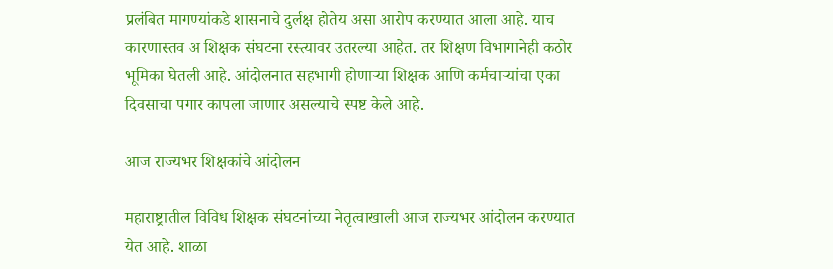प्रलंबित मागण्यांकडे शासनाचे दुर्लक्ष होतेय असा आरोप करण्यात आला आहे. याच कारणास्तव अ शिक्षक संघटना रस्त्यावर उतरल्या आहेत. तर शिक्षण विभागानेही कठोर भूमिका घेतली आहे. आंदोलनात सहभागी होणाऱ्या शिक्षक आणि कर्मचाऱ्यांचा एका दिवसाचा पगार कापला जाणार असल्याचे स्पष्ट केले आहे.

आज राज्यभर शिक्षकांचे आंदोलन

महाराष्ट्रातील विविध शिक्षक संघटनांच्या नेतृत्वाखाली आज राज्यभर आंदोलन करण्यात येत आहे. शाळा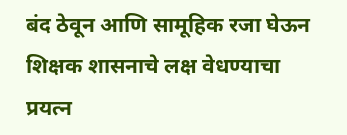बंद ठेवून आणि सामूहिक रजा घेऊन शिक्षक शासनाचे लक्ष वेधण्याचा प्रयत्न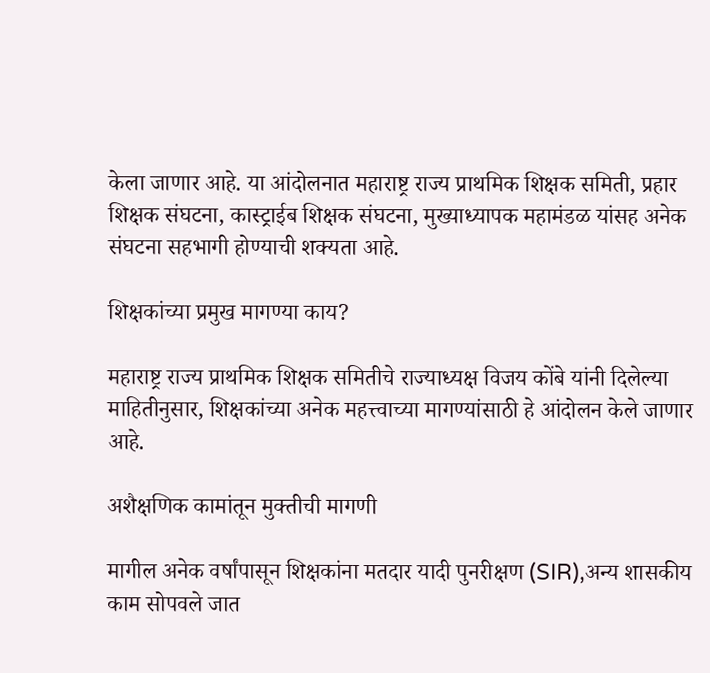केला जाणार आहे. या आंदोलनात महाराष्ट्र राज्य प्राथमिक शिक्षक समिती, प्रहार शिक्षक संघटना, कास्ट्राईब शिक्षक संघटना, मुख्याध्यापक महामंडळ यांसह अनेक संघटना सहभागी होण्याची शक्यता आहे.

शिक्षकांच्या प्रमुख मागण्या काय?

महाराष्ट्र राज्य प्राथमिक शिक्षक समितीचे राज्याध्यक्ष विजय कोंबे यांनी दिलेल्या माहितीनुसार, शिक्षकांच्या अनेक महत्त्वाच्या मागण्यांसाठी हे आंदोलन केले जाणार आहे.

अशैक्षणिक कामांतून मुक्तीची मागणी

मागील अनेक वर्षांपासून शिक्षकांना मतदार यादी पुनरीक्षण (SIR),अन्य शासकीय काम सोपवले जात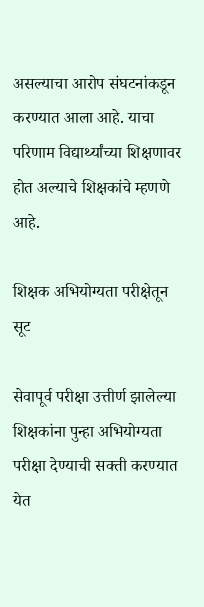असल्याचा आरोप संघटनांकडून करण्यात आला आहे. याचा परिणाम विद्यार्थ्यांच्या शिक्षणावर होत अल्याचे शिक्षकांचे म्हणणे आहे.

शिक्षक अभियोग्यता परीक्षेतून सूट

सेवापूर्व परीक्षा उत्तीर्ण झालेल्या शिक्षकांना पुन्हा अभियोग्यता परीक्षा देण्याची सक्ती करण्यात येत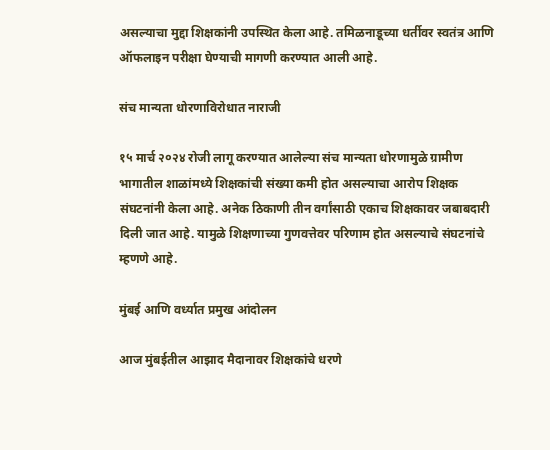असल्याचा मुद्दा शिक्षकांनी उपस्थित केला आहे. तमिळनाडूच्या धर्तीवर स्वतंत्र आणि ऑफलाइन परीक्षा घेण्याची मागणी करण्यात आली आहे.

संच मान्यता धोरणाविरोधात नाराजी

१५ मार्च २०२४ रोजी लागू करण्यात आलेल्या संच मान्यता धोरणामुळे ग्रामीण भागातील शाळांमध्ये शिक्षकांची संख्या कमी होत असल्याचा आरोप शिक्षक संघटनांनी केला आहे. अनेक ठिकाणी तीन वर्गांसाठी एकाच शिक्षकावर जबाबदारी दिली जात आहे. यामुळे शिक्षणाच्या गुणवत्तेवर परिणाम होत असल्याचे संघटनांचे म्हणणे आहे.

मुंबई आणि वर्ध्यात प्रमुख आंदोलन

आज मुंबईतील आझाद मैदानावर शिक्षकांचे धरणे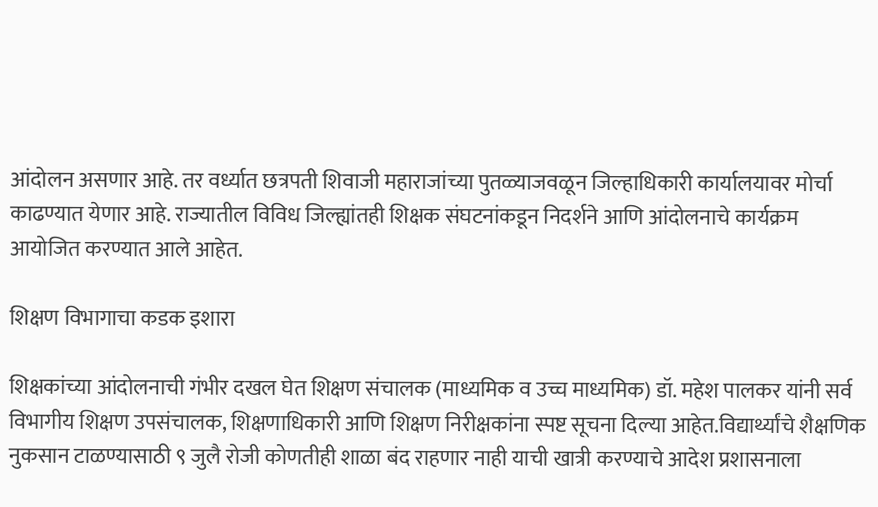आंदोलन असणार आहे. तर वर्ध्यात छत्रपती शिवाजी महाराजांच्या पुतळ्याजवळून जिल्हाधिकारी कार्यालयावर मोर्चा काढण्यात येणार आहे. राज्यातील विविध जिल्ह्यांतही शिक्षक संघटनांकडून निदर्शने आणि आंदोलनाचे कार्यक्रम आयोजित करण्यात आले आहेत.

शिक्षण विभागाचा कडक इशारा

शिक्षकांच्या आंदोलनाची गंभीर दखल घेत शिक्षण संचालक (माध्यमिक व उच्च माध्यमिक) डॉ. महेश पालकर यांनी सर्व विभागीय शिक्षण उपसंचालक, शिक्षणाधिकारी आणि शिक्षण निरीक्षकांना स्पष्ट सूचना दिल्या आहेत.विद्यार्थ्यांचे शैक्षणिक नुकसान टाळण्यासाठी ९ जुलै रोजी कोणतीही शाळा बंद राहणार नाही याची खात्री करण्याचे आदेश प्रशासनाला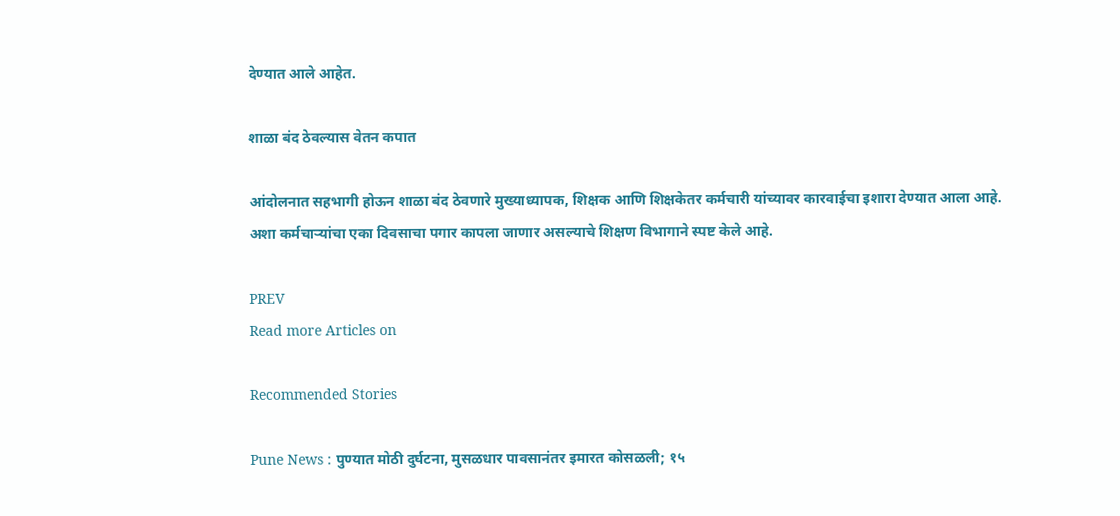देण्यात आले आहेत.

शाळा बंद ठेवल्यास वेतन कपात

आंदोलनात सहभागी होऊन शाळा बंद ठेवणारे मुख्याध्यापक, शिक्षक आणि शिक्षकेतर कर्मचारी यांच्यावर कारवाईचा इशारा देण्यात आला आहे. अशा कर्मचाऱ्यांचा एका दिवसाचा पगार कापला जाणार असल्याचे शिक्षण विभागाने स्पष्ट केले आहे.

PREV
Read more Articles on

Recommended Stories

Pune News : पुण्यात मोठी दुर्घटना, मुसळधार पावसानंतर इमारत कोसळली; १५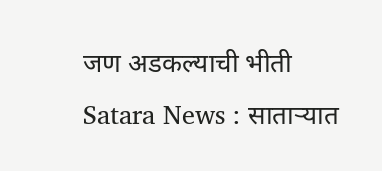जण अडकल्याची भीती
Satara News : साताऱ्यात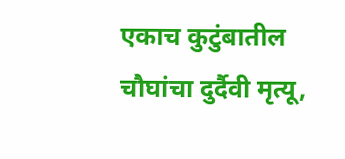एकाच कुटुंबातील चौघांचा दुर्दैवी मृत्यू,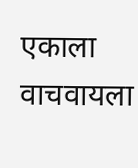एकाला वाचवायला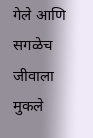गेले आणि सगळेच जीवाला मुकले